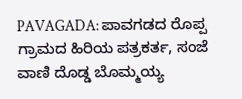PAVAGADA: ಪಾವಗಡದ ರೊಪ್ಪ ಗ್ರಾಮದ ಹಿರಿಯ ಪತ್ರಕರ್ತ, ಸಂಜೆ ವಾಣಿ ದೊಡ್ಡ ಬೊಮ್ಮಯ್ಯ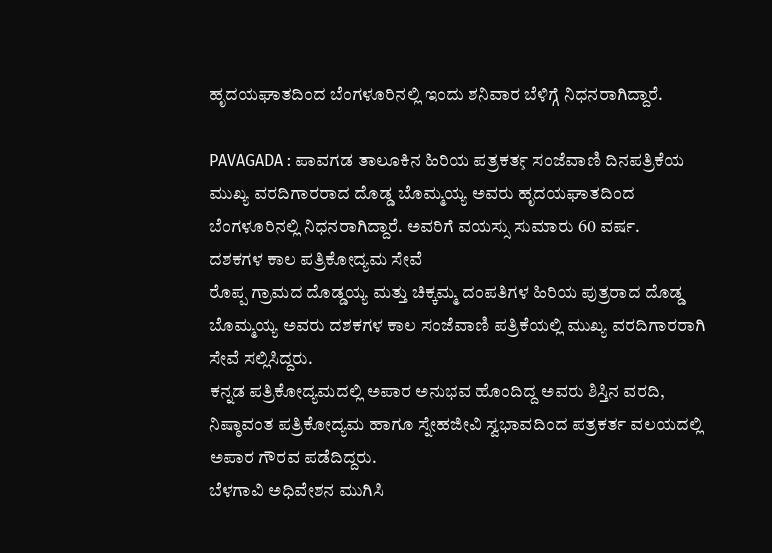ಹೃದಯಘಾತದಿಂದ ಬೆಂಗಳೂರಿನಲ್ಲಿ ಇಂದು ಶನಿವಾರ ಬೆಳಿಗ್ಗೆ ನಿಧನರಾಗಿದ್ದಾರೆ.

PAVAGADA : ಪಾವಗಡ ತಾಲೂಕಿನ ಹಿರಿಯ ಪತ್ರಕರ್ತ̧ ಸಂಜೆವಾಣಿ ದಿನಪತ್ರಿಕೆಯ ಮುಖ್ಯ ವರದಿಗಾರರಾದ ದೊಡ್ಡ ಬೊಮ್ಮಯ್ಯ ಅವರು ಹೃದಯಘಾತದಿಂದ ಬೆಂಗಳೂರಿನಲ್ಲಿ ನಿಧನರಾಗಿದ್ದಾರೆ. ಅವರಿಗೆ ವಯಸ್ಸು ಸುಮಾರು 60 ವರ್ಷ.
ದಶಕಗಳ ಕಾಲ ಪತ್ರಿಕೋದ್ಯಮ ಸೇವೆ
ರೊಪ್ಪ ಗ್ರಾಮದ ದೊಡ್ಡಯ್ಯ ಮತ್ತು ಚಿಕ್ಕಮ್ಮ ದಂಪತಿಗಳ ಹಿರಿಯ ಪುತ್ರರಾದ ದೊಡ್ಡ ಬೊಮ್ಮಯ್ಯ ಅವರು ದಶಕಗಳ ಕಾಲ ಸಂಜೆವಾಣಿ ಪತ್ರಿಕೆಯಲ್ಲಿ ಮುಖ್ಯ ವರದಿಗಾರರಾಗಿ ಸೇವೆ ಸಲ್ಲಿಸಿದ್ದರು.
ಕನ್ನಡ ಪತ್ರಿಕೋದ್ಯಮದಲ್ಲಿ ಅಪಾರ ಅನುಭವ ಹೊಂದಿದ್ದ ಅವರು ಶಿಸ್ತಿನ ವರದಿ, ನಿಷ್ಠಾವಂತ ಪತ್ರಿಕೋದ್ಯಮ ಹಾಗೂ ಸ್ನೇಹಜೀವಿ ಸ್ವಭಾವದಿಂದ ಪತ್ರಕರ್ತ ವಲಯದಲ್ಲಿ ಅಪಾರ ಗೌರವ ಪಡೆದಿದ್ದರು.
ಬೆಳಗಾವಿ ಅಧಿವೇಶನ ಮುಗಿಸಿ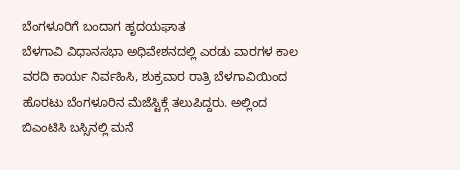ಬೆಂಗಳೂರಿಗೆ ಬಂದಾಗ ಹೃದಯಘಾತ
ಬೆಳಗಾವಿ ವಿಧಾನಸಭಾ ಅಧಿವೇಶನದಲ್ಲಿ ಎರಡು ವಾರಗಳ ಕಾಲ ವರದಿ ಕಾರ್ಯ ನಿರ್ವಹಿಸಿ, ಶುಕ್ರವಾರ ರಾತ್ರಿ ಬೆಳಗಾವಿಯಿಂದ ಹೊರಟು ಬೆಂಗಳೂರಿನ ಮೆಜೆಸ್ಟಿಕ್ಗೆ ತಲುಪಿದ್ದರು. ಅಲ್ಲಿಂದ ಬಿಎಂಟಿಸಿ ಬಸ್ಸಿನಲ್ಲಿ ಮನೆ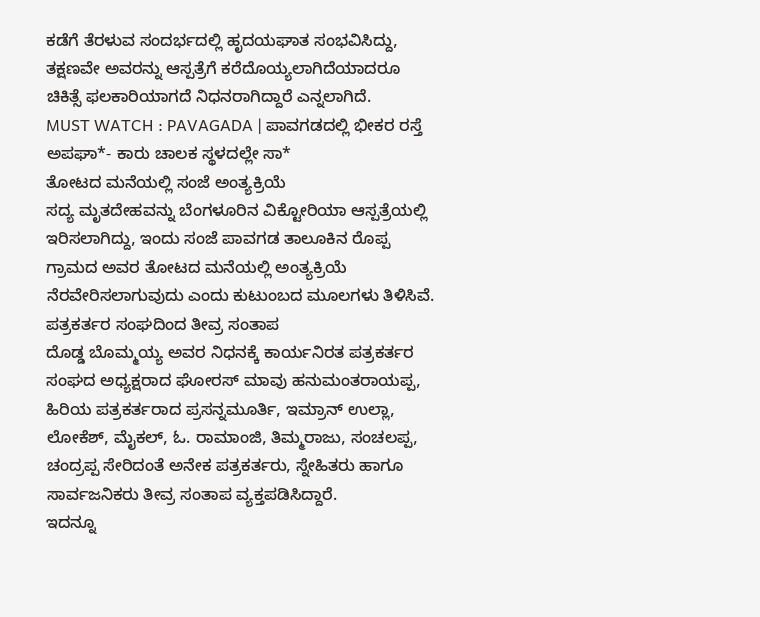ಕಡೆಗೆ ತೆರಳುವ ಸಂದರ್ಭದಲ್ಲಿ ಹೃದಯಘಾತ ಸಂಭವಿಸಿದ್ದು, ತಕ್ಷಣವೇ ಅವರನ್ನು ಆಸ್ಪತ್ರೆಗೆ ಕರೆದೊಯ್ಯಲಾಗಿದೆಯಾದರೂ ಚಿಕಿತ್ಸೆ ಫಲಕಾರಿಯಾಗದೆ ನಿಧನರಾಗಿದ್ದಾರೆ ಎನ್ನಲಾಗಿದೆ.
MUST WATCH : PAVAGADA | ಪಾವಗಡದಲ್ಲಿ ಭೀಕರ ರಸ್ತೆ ಅಪಘಾ*- ಕಾರು ಚಾಲಕ ಸ್ಥಳದಲ್ಲೇ ಸಾ*
ತೋಟದ ಮನೆಯಲ್ಲಿ ಸಂಜೆ ಅಂತ್ಯಕ್ರಿಯೆ
ಸದ್ಯ ಮೃತದೇಹವನ್ನು ಬೆಂಗಳೂರಿನ ವಿಕ್ಟೋರಿಯಾ ಆಸ್ಪತ್ರೆಯಲ್ಲಿ ಇರಿಸಲಾಗಿದ್ದು, ಇಂದು ಸಂಜೆ ಪಾವಗಡ ತಾಲೂಕಿನ ರೊಪ್ಪ ಗ್ರಾಮದ ಅವರ ತೋಟದ ಮನೆಯಲ್ಲಿ ಅಂತ್ಯಕ್ರಿಯೆ ನೆರವೇರಿಸಲಾಗುವುದು ಎಂದು ಕುಟುಂಬದ ಮೂಲಗಳು ತಿಳಿಸಿವೆ.
ಪತ್ರಕರ್ತರ ಸಂಘದಿಂದ ತೀವ್ರ ಸಂತಾಪ
ದೊಡ್ಡ ಬೊಮ್ಮಯ್ಯ ಅವರ ನಿಧನಕ್ಕೆ ಕಾರ್ಯನಿರತ ಪತ್ರಕರ್ತರ ಸಂಘದ ಅಧ್ಯಕ್ಷರಾದ ಘೋರಸ್ ಮಾವು ಹನುಮಂತರಾಯಪ್ಪ, ಹಿರಿಯ ಪತ್ರಕರ್ತರಾದ ಪ್ರಸನ್ನಮೂರ್ತಿ, ಇಮ್ರಾನ್ ಉಲ್ಲಾ, ಲೋಕೆಶ್, ಮೈಕಲ್, ಓ. ರಾಮಾಂಜಿ, ತಿಮ್ಮರಾಜು, ಸಂಚಲಪ್ಪ, ಚಂದ್ರಪ್ಪ ಸೇರಿದಂತೆ ಅನೇಕ ಪತ್ರಕರ್ತರು, ಸ್ನೇಹಿತರು ಹಾಗೂ ಸಾರ್ವಜನಿಕರು ತೀವ್ರ ಸಂತಾಪ ವ್ಯಕ್ತಪಡಿಸಿದ್ದಾರೆ.
ಇದನ್ನೂ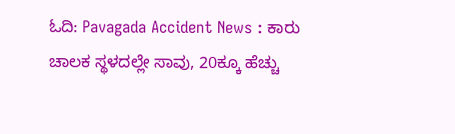ಓದಿ: Pavagada Accident News : ಕಾರು ಚಾಲಕ ಸ್ಥಳದಲ್ಲೇ ಸಾವು, 20ಕ್ಕೂ ಹೆಚ್ಚು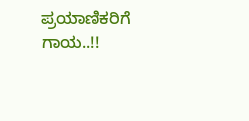ಪ್ರಯಾಣಿಕರಿಗೆ ಗಾಯ..!!